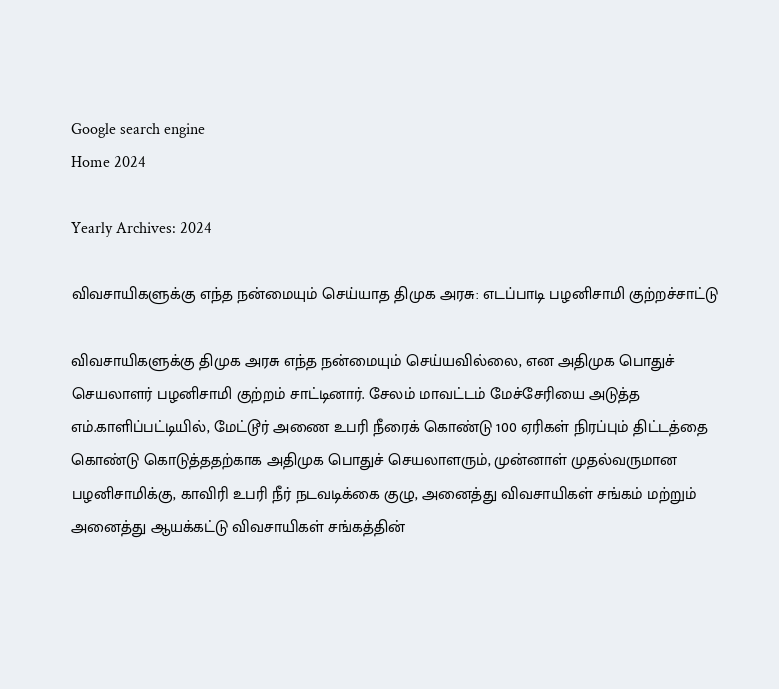Google search engine
Home 2024

Yearly Archives: 2024

விவசாயிகளுக்கு எந்த நன்மையும் செய்யாத திமுக அரசு: எடப்பாடி பழனிசாமி குற்றச்சாட்டு

விவசாயிகளுக்கு திமுக அரசு எந்த நன்மையும் செய்யவில்லை, என அதிமுக பொதுச் செயலாளர் பழனிசாமி குற்றம் சாட்டினார். சேலம் மாவட்டம் மேச்சேரியை அடுத்த எம்.காளிப்பட்டியில், மேட்டூர் அணை உபரி நீரைக் கொண்டு 100 ஏரிகள் நிரப்பும் திட்டத்தை கொண்டு கொடுத்ததற்காக அதிமுக பொதுச் செயலாளரும், முன்னாள் முதல்வருமான பழனிசாமிக்கு, காவிரி உபரி நீர் நடவடிக்கை குழு, அனைத்து விவசாயிகள் சங்கம் மற்றும் அனைத்து ஆயக்கட்டு விவசாயிகள் சங்கத்தின்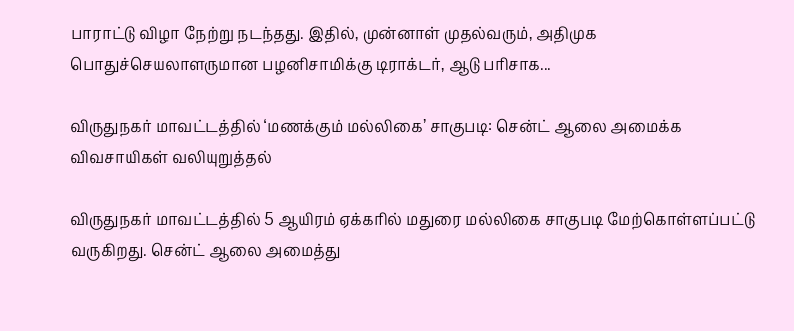பாராட்டு விழா நேற்று நடந்தது. இதில், முன்னாள் முதல்வரும், அதிமுக பொதுச்செயலாளருமான பழனிசாமிக்கு டிராக்டர், ஆடு பரிசாக...

விருதுநகர் மாவட்டத்தில் ‘மணக்கும் மல்லிகை’ சாகுபடி: சென்ட் ஆலை அமைக்க விவசாயிகள் வலியுறுத்தல்

விருதுநகர் மாவட்டத்தில் 5 ஆயிரம் ஏக்கரில் மதுரை மல்லிகை சாகுபடி மேற்கொள்ளப்பட்டு வருகிறது. சென்ட் ஆலை அமைத்து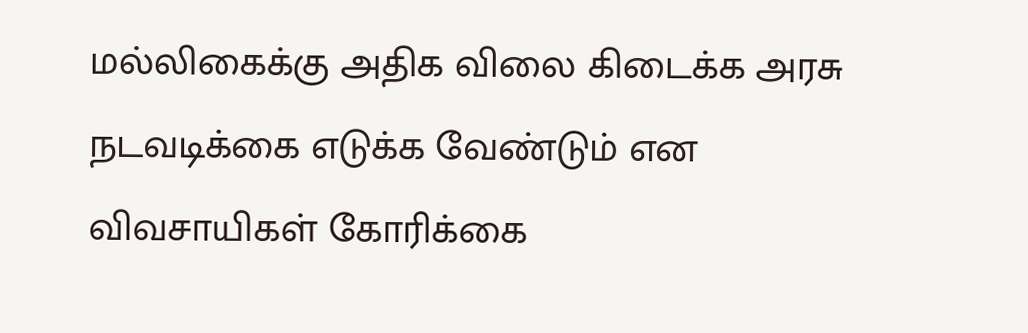மல்லிகைக்கு அதிக விலை கிடைக்க அரசு நடவடிக்கை எடுக்க வேண்டும் என விவசாயிகள் கோரிக்கை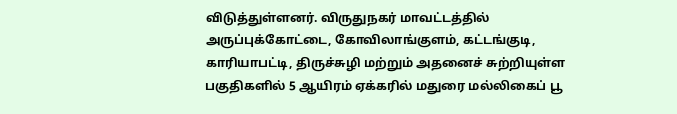விடுத்துள்ளனர். விருதுநகர் மாவட்டத்தில் அருப்புக்கோட்டை, கோவிலாங்குளம், கட்டங்குடி, காரியாபட்டி, திருச்சுழி மற்றும் அதனைச் சுற்றியுள்ள பகுதிகளில் 5 ஆயிரம் ஏக்கரில் மதுரை மல்லிகைப் பூ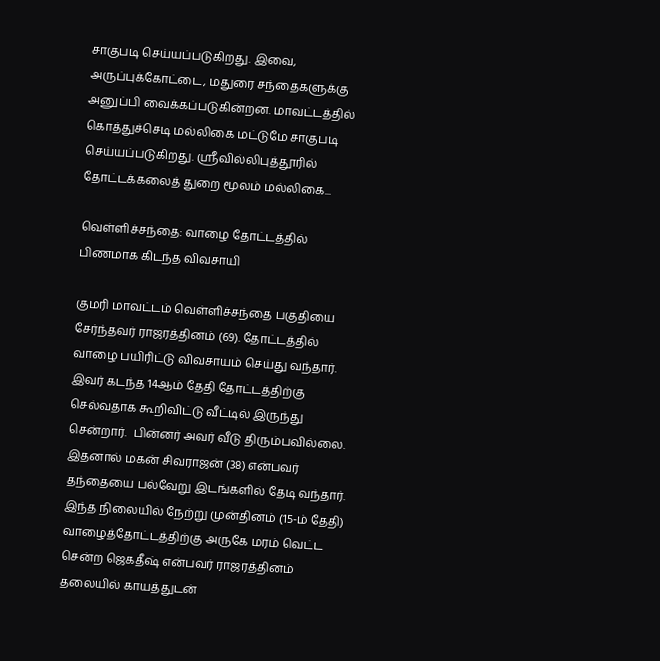சாகுபடி செய்யப்படுகிறது. இவை, அருப்புக்கோட்டை, மதுரை சந்தைகளுக்கு அனுப்பி வைக்கப்படுகின்றன. மாவட்டத்தில் கொத்துச்செடி மல்லிகை மட்டுமே சாகுபடி செய்யப்படுகிறது. ஸ்ரீவில்லிபுத்தூரில் தோட்டக்கலைத் துறை மூலம் மல்லிகை...

வெள்ளிச்சந்தை: வாழை தோட்டத்தில் பிணமாக கிடந்த விவசாயி

குமரி மாவட்டம் வெள்ளிச்சந்தை பகுதியை சேர்ந்தவர் ராஜரத்தினம் (69). தோட்டத்தில் வாழை பயிரிட்டு விவசாயம் செய்து வந்தார். இவர் கடந்த 14ஆம் தேதி தோட்டத்திற்கு செல்வதாக கூறிவிட்டு வீட்டில் இருந்து சென்றார்.  பின்னர் அவர் வீடு திரும்பவில்லை. இதனால் மகன் சிவராஜன் (38) என்பவர் தந்தையை பல்வேறு இடங்களில் தேடி வந்தார். இந்த நிலையில் நேற்று முன்தினம் (15-ம் தேதி) வாழைத்தோட்டத்திற்கு அருகே மரம் வெட்ட சென்ற ஜெகதீஷ் என்பவர் ராஜரத்தினம் தலையில் காயத்துடன்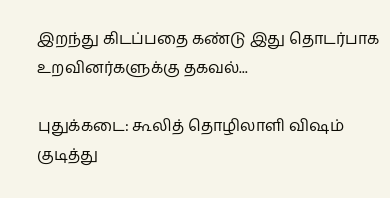இறந்து கிடப்பதை கண்டு இது தொடர்பாக உறவினர்களுக்கு தகவல்...

புதுக்கடை: கூலித் தொழிலாளி விஷம் குடித்து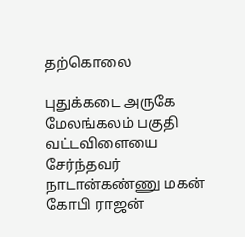தற்கொலை

புதுக்கடை அருகே மேலங்கலம் பகுதி வட்டவிளையை சேர்ந்தவர் நாடான்கண்ணு மகன் கோபி ராஜன்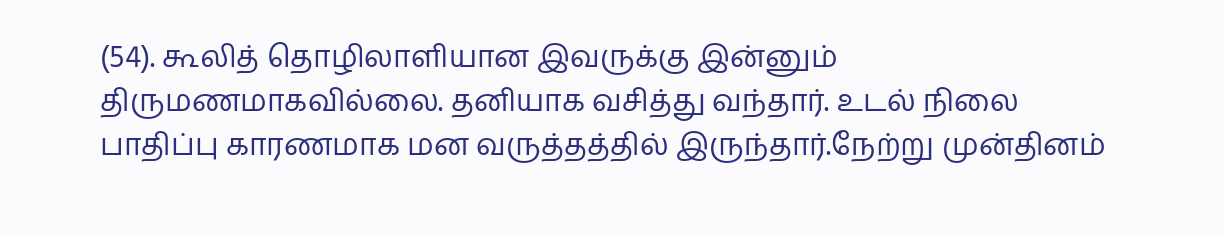(54). கூலித் தொழிலாளியான இவருக்கு இன்னும் திருமணமாகவில்லை. தனியாக வசித்து வந்தார். உடல் நிலை பாதிப்பு காரணமாக மன வருத்தத்தில் இருந்தார்.நேற்று முன்தினம்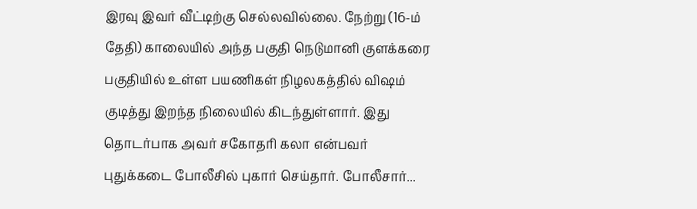இரவு இவர் வீட்டிற்கு செல்லவில்லை. நேற்று (16-ம் தேதி) காலையில் அந்த பகுதி நெடுமானி குளக்கரை பகுதியில் உள்ள பயணிகள் நிழலகத்தில் விஷம் குடித்து இறந்த நிலையில் கிடந்துள்ளார். இது தொடர்பாக அவர் சகோதரி கலா என்பவர் புதுக்கடை போலீசில் புகார் செய்தார். போலீசார்...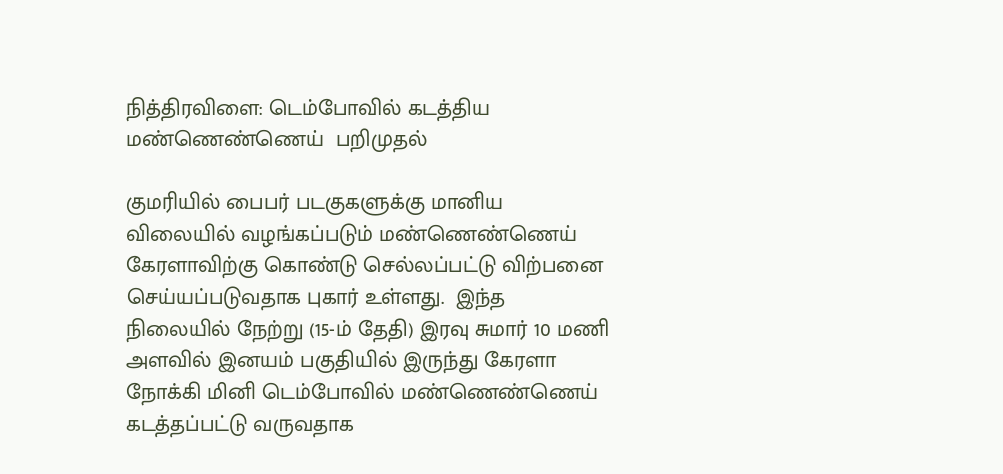நித்திரவிளை: டெம்போவில் கடத்திய மண்ணெண்ணெய்  பறிமுதல்

குமரியில் பைபர் படகுகளுக்கு மானிய விலையில் வழங்கப்படும் மண்ணெண்ணெய் கேரளாவிற்கு கொண்டு செல்லப்பட்டு விற்பனை செய்யப்படுவதாக புகார் உள்ளது.  இந்த நிலையில் நேற்று (15-ம் தேதி) இரவு சுமார் 10 மணி அளவில் இனயம் பகுதியில் இருந்து கேரளா நோக்கி மினி டெம்போவில் மண்ணெண்ணெய் கடத்தப்பட்டு வருவதாக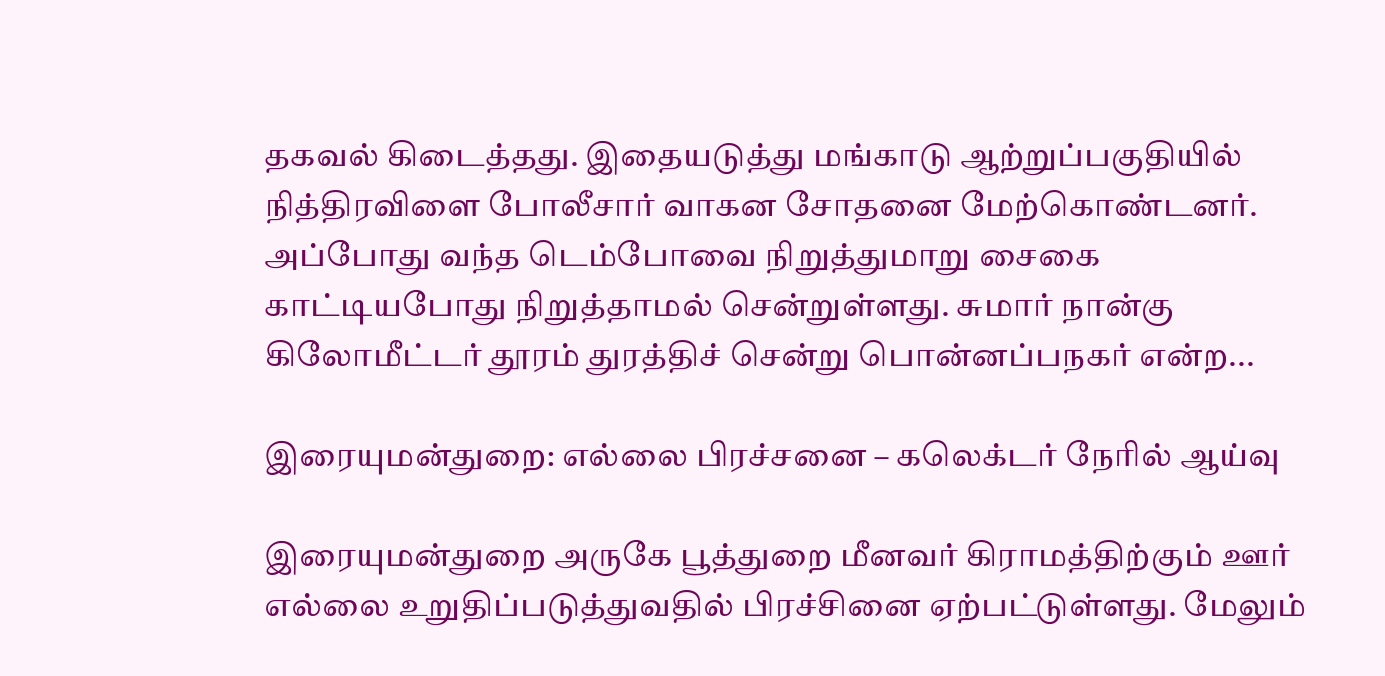தகவல் கிடைத்தது. இதையடுத்து மங்காடு ஆற்றுப்பகுதியில் நித்திரவிளை போலீசார் வாகன சோதனை மேற்கொண்டனர். அப்போது வந்த டெம்போவை நிறுத்துமாறு சைகை காட்டியபோது நிறுத்தாமல் சென்றுள்ளது. சுமார் நான்கு கிலோமீட்டர் தூரம் துரத்திச் சென்று பொன்னப்பநகர் என்ற...

இரையுமன்துறை: எல்லை பிரச்சனை – கலெக்டர் நேரில் ஆய்வு

இரையுமன்துறை அருகே பூத்துறை மீனவர் கிராமத்திற்கும் ஊர் எல்லை உறுதிப்படுத்துவதில் பிரச்சினை ஏற்பட்டுள்ளது. மேலும்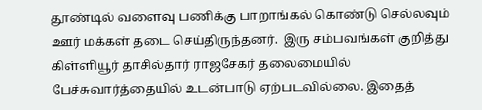தூண்டில் வளைவு பணிக்கு பாறாங்கல் கொண்டு செல்லவும் ஊர் மக்கள் தடை செய்திருந்தனர்.  இரு சம்பவங்கள் குறித்து கிள்ளியூர் தாசில்தார் ராஜசேகர் தலைமையில் பேச்சுவார்த்தையில் உடன்பாடு ஏற்படவில்லை. இதைத்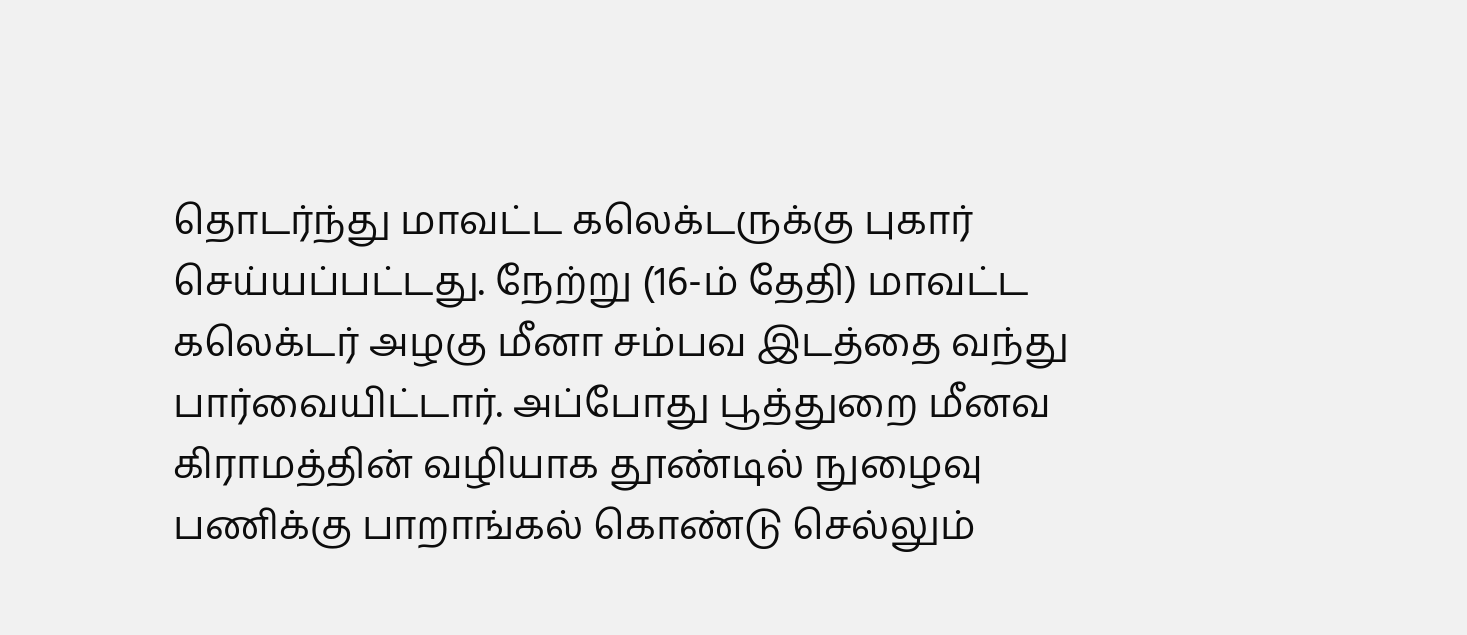தொடர்ந்து மாவட்ட கலெக்டருக்கு புகார் செய்யப்பட்டது. நேற்று (16-ம் தேதி) மாவட்ட கலெக்டர் அழகு மீனா சம்பவ இடத்தை வந்து பார்வையிட்டார். அப்போது பூத்துறை மீனவ கிராமத்தின் வழியாக தூண்டில் நுழைவு பணிக்கு பாறாங்கல் கொண்டு செல்லும்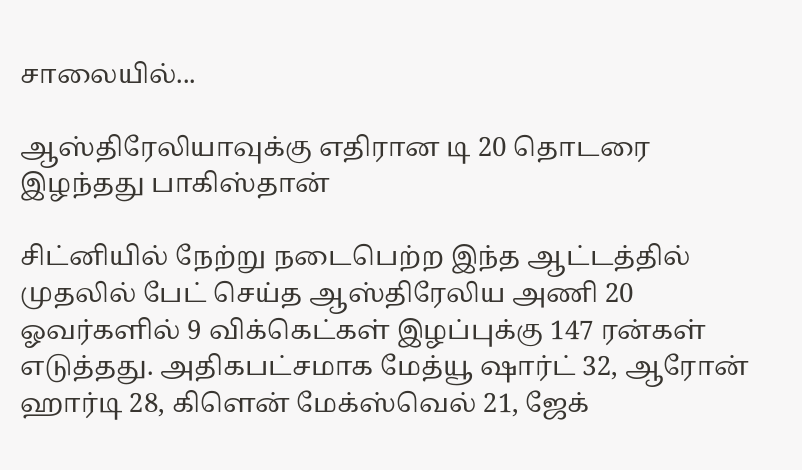சாலையில்...

ஆஸ்திரேலியாவுக்கு எதிரான டி 20 தொடரை இழந்தது பாகிஸ்தான்

சிட்னியில் நேற்று நடைபெற்ற இந்த ஆட்டத்தில் முதலில் பேட் செய்த ஆஸ்திரேலிய அணி 20 ஓவர்களில் 9 விக்கெட்கள் இழப்புக்கு 147 ரன்கள் எடுத்தது. அதிகபட்சமாக மேத்யூ ஷார்ட் 32, ஆரோன் ஹார்டி 28, கிளென் மேக்ஸ்வெல் 21, ஜேக்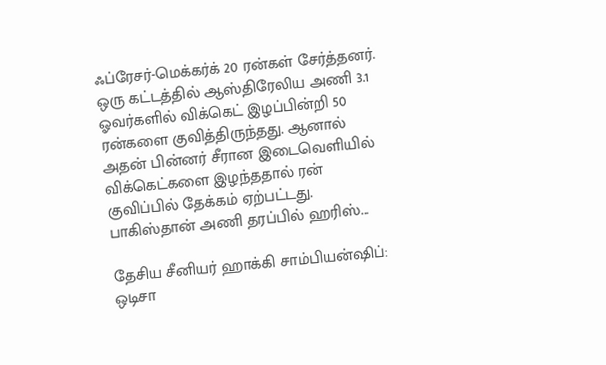ஃப்ரேசர்-மெக்கர்க் 20 ரன்கள் சேர்த்தனர். ஒரு கட்டத்தில் ஆஸ்திரேலிய அணி 3.1 ஓவர்களில் விக்கெட் இழப்பின்றி 50 ரன்களை குவித்திருந்தது. ஆனால் அதன் பின்னர் சீரான இடைவெளியில் விக்கெட்களை இழந்ததால் ரன் குவிப்பில் தேக்கம் ஏற்பட்டது. பாகிஸ்தான் அணி தரப்பில் ஹரிஸ்...

தேசிய சீனியர் ஹாக்கி சாம்பியன்ஷிப்: ஒடிசா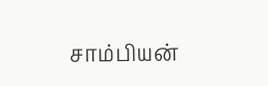சாம்பியன்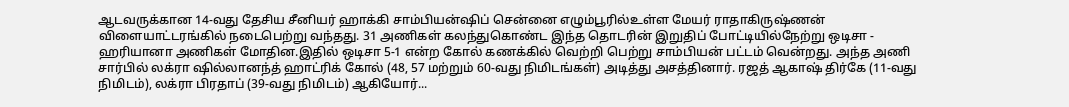ஆடவருக்கான 14-வது தேசிய சீனியர் ஹாக்கி சாம்பியன்ஷிப் சென்னை எழும்பூரில்உள்ள மேயர் ராதாகிருஷ்ணன் விளையாட்டரங்கில் நடைபெற்று வந்தது. 31 அணிகள் கலந்துகொண்ட இந்த தொடரின் இறுதிப் போட்டியில்நேற்று ஒடிசா - ஹரியானா அணிகள் மோதின.இதில் ஒடிசா 5-1 என்ற கோல் கணக்கில் வெற்றி பெற்று சாம்பியன் பட்டம் வென்றது. அந்த அணி சார்பில் லக்ரா ஷில்லானந்த் ஹாட்ரிக் கோல் (48, 57 மற்றும் 60-வது நிமிடங்கள்) அடித்து அசத்தினார். ரஜத் ஆகாஷ் திர்கே (11-வது நிமிடம்), லக்ரா பிரதாப் (39-வது நிமிடம்) ஆகியோர்...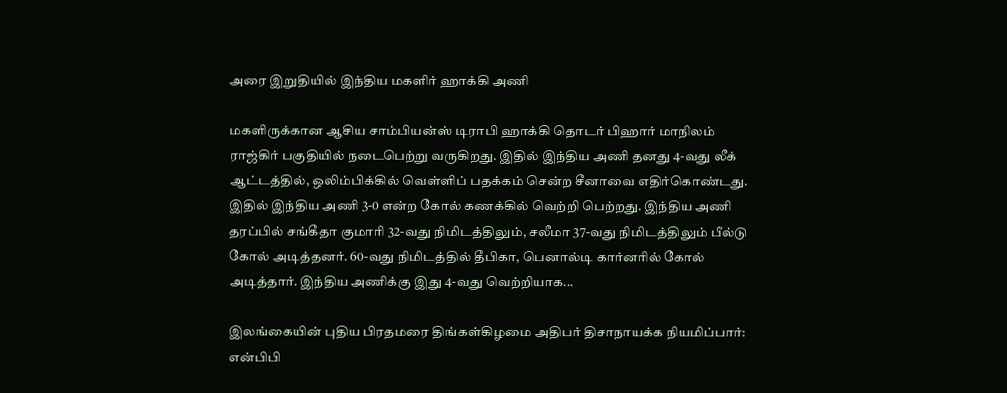அரை இறுதியில் இந்திய மகளிர் ஹாக்கி அணி

மகளிருக்கான ஆசிய சாம்பியன்ஸ் டிராபி ஹாக்கி தொடர் பிஹார் மாநிலம் ராஜ்கிர் பகுதியில் நடைபெற்று வருகிறது. இதில் இந்திய அணி தனது 4-வது லீக் ஆட்டத்தில், ஒலிம்பிக்கில் வெள்ளிப் பதக்கம் சென்ற சீனாவை எதிர்கொண்டது. இதில் இந்திய அணி 3-0 என்ற கோல் கணக்கில் வெற்றி பெற்றது. இந்திய அணி தரப்பில் சங்கீதா குமாரி 32-வது நிமிடத்திலும், சலீமா 37-வது நிமிடத்திலும் பீல்டு கோல் அடித்தனர். 60-வது நிமிடத்தில் தீபிகா, பெனால்டி கார்னரில் கோல் அடித்தார். இந்திய அணிக்கு இது 4-வது வெற்றியாக...

இலங்கையின் புதிய பிரதமரை திங்கள்கிழமை அதிபர் திசாநாயக்க நியமிப்பார்: என்பிபி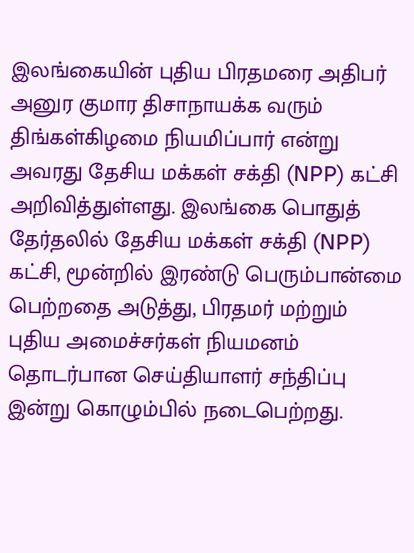இலங்கையின் புதிய பிரதமரை அதிபர் அனுர குமார திசாநாயக்க வரும் திங்கள்கிழமை நியமிப்பார் என்று அவரது தேசிய மக்கள் சக்தி (NPP) கட்சி அறிவித்துள்ளது. இலங்கை பொதுத் தேர்தலில் தேசிய மக்கள் சக்தி (NPP) கட்சி, மூன்றில் இரண்டு பெரும்பான்மை பெற்றதை அடுத்து, பிரதமர் மற்றும் புதிய அமைச்சர்கள் நியமனம் தொடர்பான செய்தியாளர் சந்திப்பு இன்று கொழும்பில் நடைபெற்றது.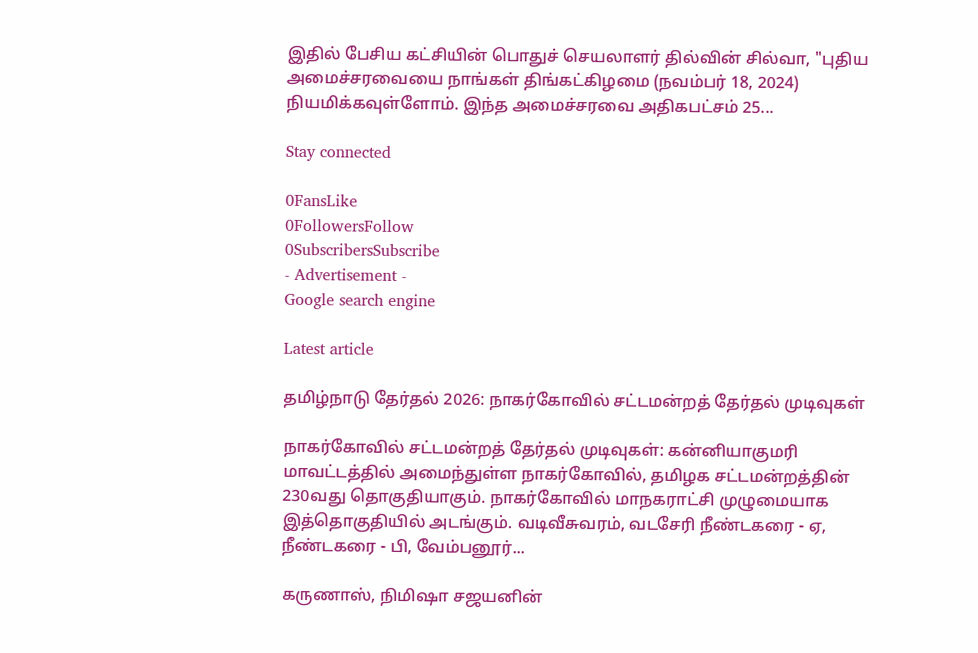இதில் பேசிய கட்சியின் பொதுச் செயலாளர் தில்வின் சில்வா, "புதிய அமைச்சரவையை நாங்கள் திங்கட்கிழமை (நவம்பர் 18, 2024) நியமிக்கவுள்ளோம். இந்த அமைச்சரவை அதிகபட்சம் 25...

Stay connected

0FansLike
0FollowersFollow
0SubscribersSubscribe
- Advertisement -
Google search engine

Latest article

தமிழ்நாடு தேர்தல் 2026: நாகர்கோவில் சட்டமன்றத் தேர்தல் முடிவுகள்

நாகர்கோவில் சட்டமன்றத் தேர்தல் முடிவுகள்: கன்னியாகுமரி மாவட்டத்தில் அமைந்துள்ள நாகர்கோவில், தமிழக சட்டமன்றத்தின் 230வது தொகுதியாகும். நாகர்கோவில் மாநகராட்சி முழுமையாக இத்தொகுதியில் அடங்கும். வடிவீசுவரம், வடசேரி நீண்டகரை - ஏ, நீண்டகரை - பி, வேம்பனூர்...

கருணாஸ், நிமிஷா சஜயனின்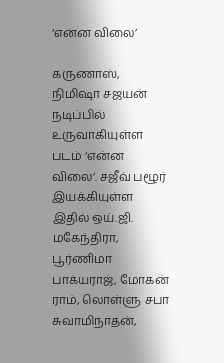‘என்ன விலை’

கருணாஸ், நிமிஷா சஜயன் நடிப்பில் உருவாகியுள்ள படம் ‘என்ன விலை’. சஜீவ் பழூர் இயக்கியுள்ள இதில் ஒய்.ஜி. மகேந்திரா, பூர்ணிமா பாக்யராஜ், மோகன் ராம், லொள்ளு சபா சுவாமிநாதன்,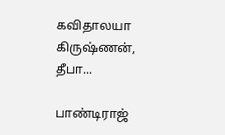கவிதாலயா கிருஷ்ணன், தீபா...

பாண்டிராஜ்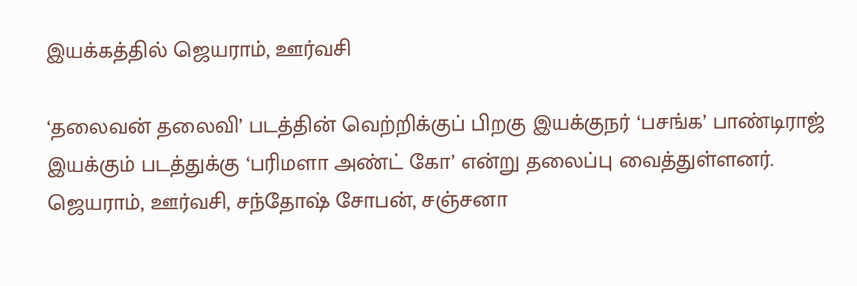இயக்கத்தில் ஜெயராம், ஊர்வசி

‘தலைவன் தலைவி’ படத்தின் வெற்றிக்குப் பிறகு இயக்குநர் ‘பசங்க’ பாண்டிராஜ் இயக்கும் படத்துக்கு ‘பரிமளா அண்ட் கோ’ என்று தலைப்பு வைத்துள்ளனர். ஜெயராம், ஊர்வசி, சந்தோஷ் சோபன், சஞ்சனா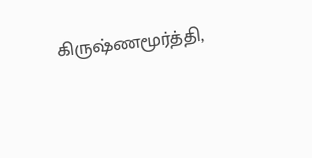கிருஷ்ணமூர்த்தி,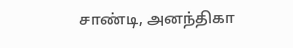சாண்டி, அனந்திகா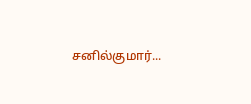சனில்குமார்...